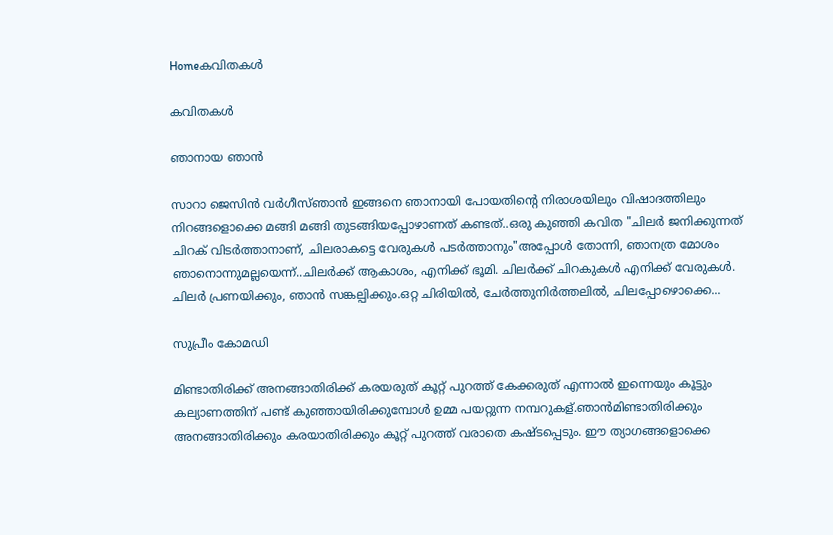Homeകവിതകൾ

കവിതകൾ

ഞാനായ ഞാന്‍

സാറാ ജെസിന്‍ വര്‍ഗീസ്ഞാൻ ഇങ്ങനെ ഞാനായി പോയതിന്റെ നിരാശയിലും വിഷാദത്തിലും നിറങ്ങളൊക്കെ മങ്ങി മങ്ങി തുടങ്ങിയപ്പോഴാണത് കണ്ടത്..ഒരു കുഞ്ഞി കവിത "ചിലർ ജനിക്കുന്നത് ചിറക് വിടർത്താനാണ്, ചിലരാകട്ടെ വേരുകൾ പടർത്താനും"അപ്പോൾ തോന്നി, ഞാനത്ര മോശം ഞാനൊന്നുമല്ലയെന്ന്..ചിലർക്ക് ആകാശം, എനിക്ക് ഭൂമി. ചിലർക്ക് ചിറകുകൾ എനിക്ക് വേരുകൾ. ചിലർ പ്രണയിക്കും, ഞാൻ സങ്കല്പിക്കും.ഒറ്റ ചിരിയിൽ, ചേർത്തുനിർത്തലിൽ, ചിലപ്പോഴൊക്കെ...

സുപ്രീം കോമഡി

മിണ്ടാതിരിക്ക് അനങ്ങാതിരിക്ക് കരയരുത് കൂറ്റ് പുറത്ത് കേക്കരുത് എന്നാൽ ഇന്നെയും കൂട്ടും കല്യാണത്തിന് പണ്ട് കുഞ്ഞായിരിക്കുമ്പോൾ ഉമ്മ പയറ്റുന്ന നമ്പറുകള്.ഞാൻമിണ്ടാതിരിക്കും അനങ്ങാതിരിക്കും കരയാതിരിക്കും കൂറ്റ് പുറത്ത് വരാതെ കഷ്ടപ്പെടും. ഈ ത്യാഗങ്ങളൊക്കെ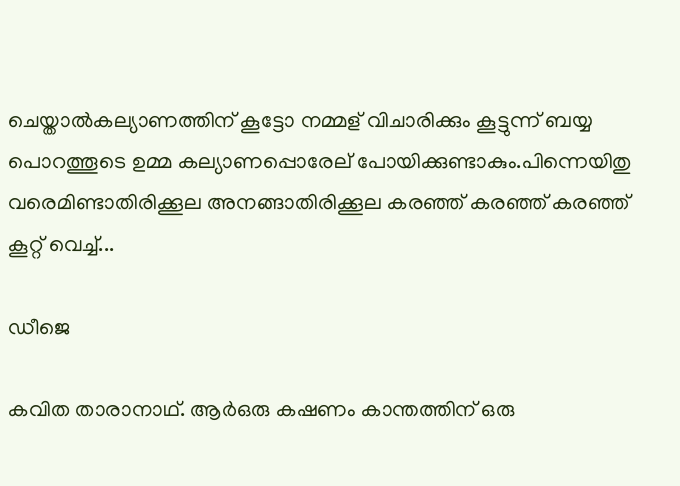ചെയ്താൽകല്യാണത്തിന് കൂട്ടോ നമ്മള് വിചാരിക്കും കൂട്ടുന്ന് ബയ്യ പൊറത്തൂടെ ഉമ്മ കല്യാണപ്പൊരേല് പോയിക്കുണ്ടാകും.പിന്നെയിതു വരെമിണ്ടാതിരിക്കൂല അനങ്ങാതിരിക്കൂല കരഞ്ഞ് കരഞ്ഞ് കരഞ്ഞ് കൂറ്റ് വെച്ച്...

ഡീജെ

കവിത താരാനാഥ്‌. ആർഒരു കഷണം കാന്തത്തിന് ഒരു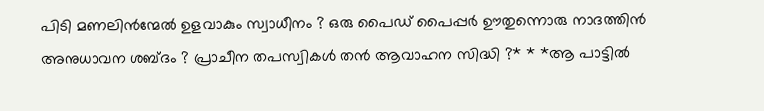പിടി മണലിൻന്മേൽ ഉളവാകും സ്വാധീനം ? ഒരു പൈഡ് പൈപ്പർ ഊതുന്നൊരു നാദത്തിൻ അനുധാവന ശബ്ദം ? പ്രാചീന തപസ്വികൾ തൻ ആവാഹന സിദ്ധി ?* * *ആ പാട്ടിൽ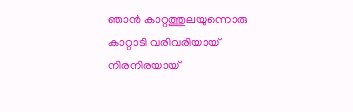ഞാൻ കാറ്റത്തുലയുന്നൊരു കാറ്റാടി വരിവരിയായ് നിരനിരയായ്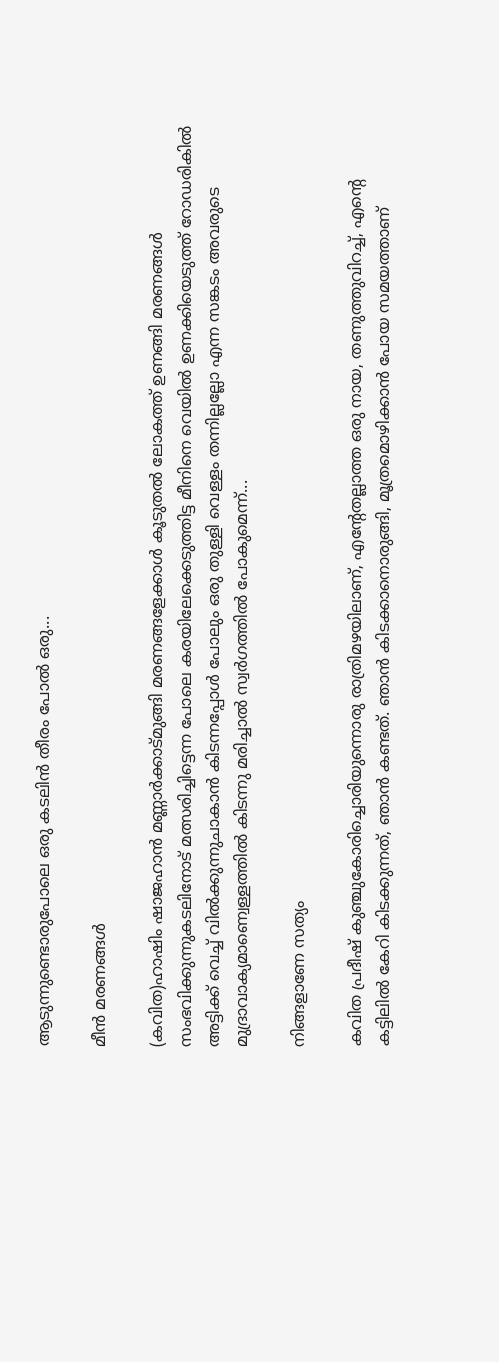ആടുന്നുണ്ടൊരുപോലെ ഒരു കടലിൻ തീരം പോൽ ഒരു...

മീൻ മരണങ്ങൾ

(കവിത)ഹാഷിം ഷാജഹാൻ മണ്ണാർക്കാട്മുങ്ങി മരണങ്ങളേക്കാൾ കൂടുതൽ ലോകത്ത് ഉണങ്ങി മരണങ്ങൾ സംഭവിക്കുന്നുകടലിനോട് മത്സരിച്ചിട്ടെന്ന പോലെ കരയിലേക്കെടുത്തിട്ട മീനിനെ വെയിൽ ഉണക്കിയെടുത്ത് റോഡരികിൽ അട്ടിക്ക് വെച്ച് വിൽക്കുന്നുചാകാൻ കിടന്നപ്പോൾ പോലും ഒരു തുള്ളി വെള്ളം തന്നില്ലല്ലോ എന്ന സങ്കടം അവരുടെ മുദ്രാവാക്യമാണ്വെള്ളത്തിൽ കിടന്നു മരിച്ചാൽ സ്വർഗത്തിൽ പോകുമെന്ന്...

നിങ്ങളാണേ സത്യം

കവിത പ്രദീഷ് കുഞ്ചുകോരിച്ചൊരിയുന്നൊരു രാത്രിമഴയിലാണ്, എന്റേതല്ലാത്ത ഒരു നായ, തണുത്തുവിറച്ച്, എന്റെ കട്ടിലിൽ കേറി കിടക്കുന്നത്, ഞാൻ കണ്ടത്. ഞാൻ കിടക്കാനൊരുങ്ങി, മൂത്രമൊഴിക്കാൻ പോയ സമയത്താണ്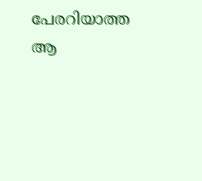പേരറിയാത്ത ആ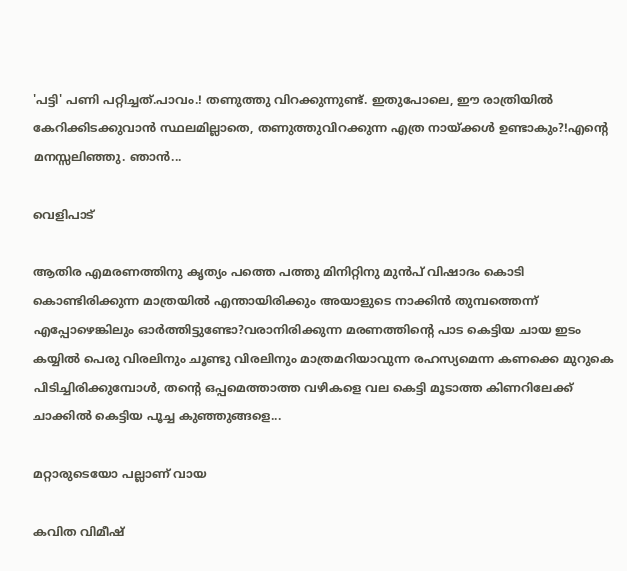'പട്ടി' പണി പറ്റിച്ചത്.പാവം.! തണുത്തു വിറക്കുന്നുണ്ട്. ഇതുപോലെ, ഈ രാത്രിയിൽ കേറിക്കിടക്കുവാൻ സ്ഥലമില്ലാതെ, തണുത്തുവിറക്കുന്ന എത്ര നായ്ക്കൾ ഉണ്ടാകും?!എന്റെ മനസ്സലിഞ്ഞു. ഞാൻ...

വെളിപാട്

ആതിര എമരണത്തിനു കൃത്യം പത്തെ പത്തു മിനിറ്റിനു മുൻപ് വിഷാദം കൊടി കൊണ്ടിരിക്കുന്ന മാത്രയിൽ എന്തായിരിക്കും അയാളുടെ നാക്കിൻ തുമ്പത്തെന്ന് എപ്പോഴെങ്കിലും ഓർത്തിട്ടുണ്ടോ?വരാനിരിക്കുന്ന മരണത്തിന്റെ പാട കെട്ടിയ ചായ ഇടം കയ്യിൽ പെരു വിരലിനും ചൂണ്ടു വിരലിനും മാത്രമറിയാവുന്ന രഹസ്യമെന്ന കണക്കെ മുറുകെ പിടിച്ചിരിക്കുമ്പോൾ, തന്റെ ഒപ്പമെത്താത്ത വഴികളെ വല കെട്ടി മൂടാത്ത കിണറിലേക്ക് ചാക്കിൽ കെട്ടിയ പൂച്ച കുഞ്ഞുങ്ങളെ...

മറ്റാരുടെയോ പല്ലാണ് വായ

കവിത വിമീഷ്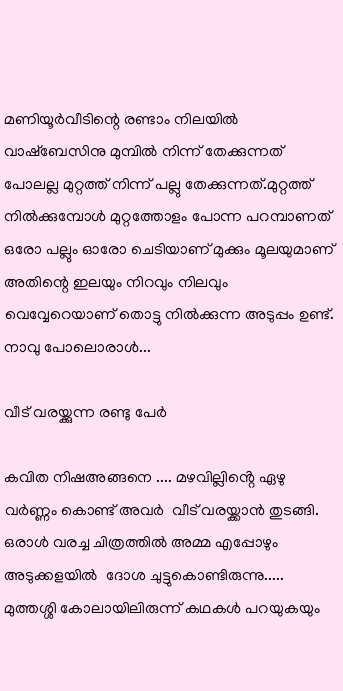മണിയൂർവീടിന്റെ രണ്ടാം നിലയിൽ വാഷ്ബേസിനു മുമ്പിൽ നിന്ന് തേക്കുന്നത് പോലല്ല മുറ്റത്ത് നിന്ന് പല്ലു തേക്കുന്നത്.മുറ്റത്ത് നിൽക്കുമ്പോൾ മുറ്റത്തോളം പോന്ന പറമ്പാണത് ഒരോ പല്ലും ഓരോ ചെടിയാണ് മുക്കും മൂലയുമാണ് അതിന്റെ ഇലയും നിറവും നിലവും വെവ്വേറെയാണ് തൊട്ടു നിൽക്കുന്ന അടുപ്പം ഉണ്ട്. നാവു പോലൊരാൾ...

വീട് വരയ്ക്കുന്ന രണ്ടു പേർ

കവിത നിഷഅങ്ങനെ .... മഴവില്ലിൻ്റെ ഏഴു വർണ്ണം കൊണ്ട് അവർ  വീട് വരയ്ക്കാൻ തുടങ്ങി. ഒരാൾ വരച്ച ചിത്രത്തിൽ അമ്മ എപ്പോഴും അടുക്കളയിൽ  ദോശ ചുട്ടുകൊണ്ടിരുന്നു..... മുത്തശ്ശി കോലായിലിരുന്ന് കഥകൾ പറയുകയും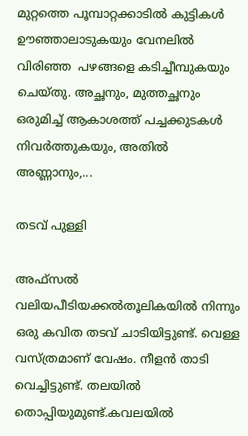മുറ്റത്തെ പൂമ്പാറ്റക്കാടിൽ കുട്ടികൾ ഊഞ്ഞാലാടുകയും വേനലിൽ  വിരിഞ്ഞ  പഴങ്ങളെ കടിച്ചീമ്പുകയും ചെയ്തു. അച്ഛനും, മുത്തച്ഛനും ഒരുമിച്ച് ആകാശത്ത് പച്ചക്കുടകൾ  നിവർത്തുകയും, അതിൽ അണ്ണാനും,...

തടവ് പുള്ളി

അഫ്‌സല്‍ വലിയപീടിയക്കല്‍തൂലികയില്‍ നിന്നും ഒരു കവിത തടവ് ചാടിയിട്ടുണ്ട്. വെള്ള വസ്ത്രമാണ് വേഷം. നീളന്‍ താടി വെച്ചിട്ടുണ്ട്. തലയില്‍ തൊപ്പിയുമുണ്ട്.കവലയില്‍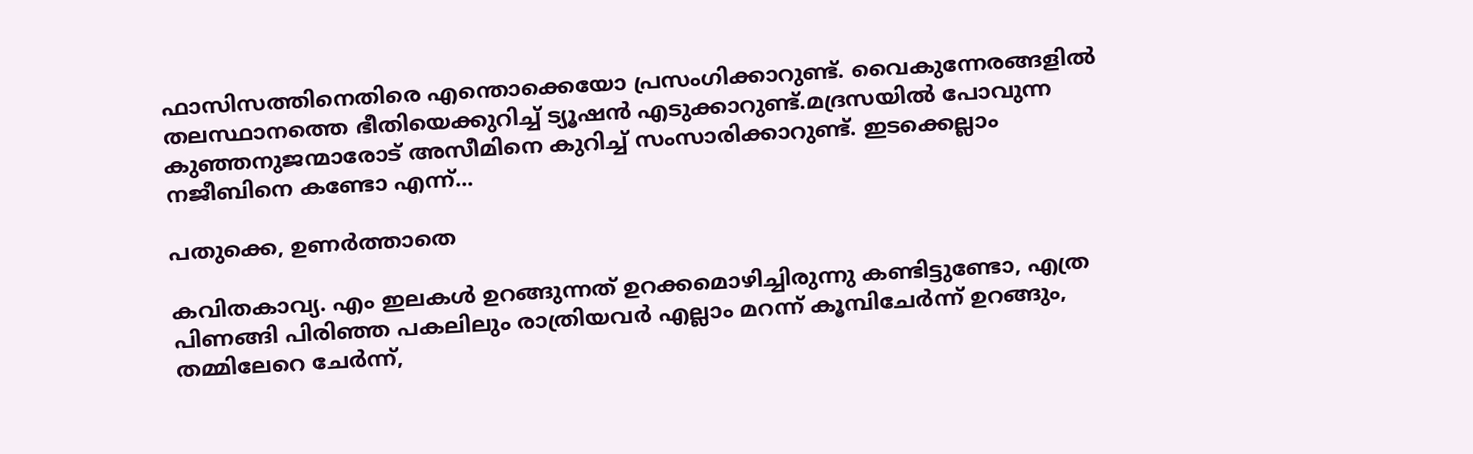ഫാസിസത്തിനെതിരെ എന്തൊക്കെയോ പ്രസംഗിക്കാറുണ്ട്. വൈകുന്നേരങ്ങളില്‍ തലസ്ഥാനത്തെ ഭീതിയെക്കുറിച്ച് ട്യൂഷന്‍ എടുക്കാറുണ്ട്.മദ്രസയില്‍ പോവുന്ന കുഞ്ഞനുജന്മാരോട് അസീമിനെ കുറിച്ച് സംസാരിക്കാറുണ്ട്. ഇടക്കെല്ലാം നജീബിനെ കണ്ടോ എന്ന്...

പതുക്കെ, ഉണർത്താതെ

കവിതകാവ്യ. എം ഇലകൾ ഉറങ്ങുന്നത് ഉറക്കമൊഴിച്ചിരുന്നു കണ്ടിട്ടുണ്ടോ, എത്ര പിണങ്ങി പിരിഞ്ഞ പകലിലും രാത്രിയവർ എല്ലാം മറന്ന് കൂമ്പിചേർന്ന് ഉറങ്ങും, തമ്മിലേറെ ചേർന്ന്,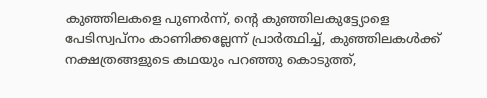കുഞ്ഞിലകളെ പുണർന്ന്, ന്റെ കുഞ്ഞിലകുട്ട്യോളെ പേടിസ്വപ്നം കാണിക്കല്ലേന്ന് പ്രാർത്ഥിച്ച്, കുഞ്ഞിലകൾക്ക് നക്ഷത്രങ്ങളുടെ കഥയും പറഞ്ഞു കൊടുത്ത്,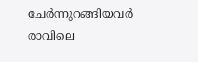ചേർന്നുറങ്ങിയവർ രാവിലെ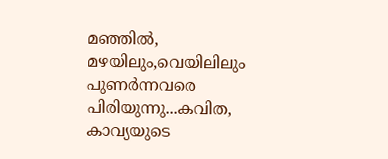മഞ്ഞിൽ, മഴയിലും,വെയിലിലും പുണർന്നവരെ പിരിയുന്നു...കവിത, കാവ്യയുടെ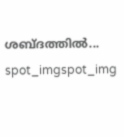ശബ്ദത്തിൽ...
spot_imgspot_img